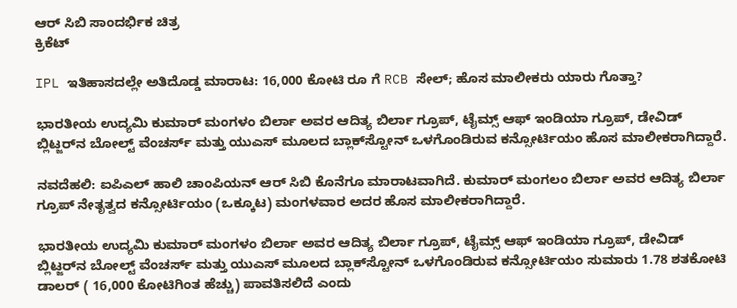ಆರ್ ಸಿಬಿ ಸಾಂದರ್ಭಿಕ ಚಿತ್ರ
ಕ್ರಿಕೆಟ್

IPL ಇತಿಹಾಸದಲ್ಲೇ ಅತಿದೊಡ್ಡ ಮಾರಾಟ: 16,000 ಕೋಟಿ ರೂ ಗೆ RCB ಸೇಲ್; ಹೊಸ ಮಾಲೀಕರು ಯಾರು ಗೊತ್ತಾ?

ಭಾರತೀಯ ಉದ್ಯಮಿ ಕುಮಾರ್ ಮಂಗಳಂ ಬಿರ್ಲಾ ಅವರ ಆದಿತ್ಯ ಬಿರ್ಲಾ ಗ್ರೂಪ್, ಟೈಮ್ಸ್ ಆಫ್ ಇಂಡಿಯಾ ಗ್ರೂಪ್, ಡೇವಿಡ್ ಬ್ಲಿಟ್ಜರ್‌ನ ಬೋಲ್ಟ್ ವೆಂಚರ್ಸ್ ಮತ್ತು ಯುಎಸ್ ಮೂಲದ ಬ್ಲಾಕ್‌ಸ್ಟೋನ್ ಒಳಗೊಂಡಿರುವ ಕನ್ಸೋರ್ಟಿಯಂ ಹೊಸ ಮಾಲೀಕರಾಗಿದ್ದಾರೆ.

ನವದೆಹಲಿ: ಐಪಿಎಲ್ ಹಾಲಿ ಚಾಂಪಿಯನ್ ಆರ್ ಸಿಬಿ ಕೊನೆಗೂ ಮಾರಾಟವಾಗಿದೆ. ಕುಮಾರ್ ಮಂಗಲಂ ಬಿರ್ಲಾ ಅವರ ಆದಿತ್ಯ ಬಿರ್ಲಾ ಗ್ರೂಪ್ ನೇತೃತ್ವದ ಕನ್ಸೋರ್ಟಿಯಂ (ಒಕ್ಕೂಟ) ಮಂಗಳವಾರ ಅದರ ಹೊಸ ಮಾಲೀಕರಾಗಿದ್ದಾರೆ.

ಭಾರತೀಯ ಉದ್ಯಮಿ ಕುಮಾರ್ ಮಂಗಳಂ ಬಿರ್ಲಾ ಅವರ ಆದಿತ್ಯ ಬಿರ್ಲಾ ಗ್ರೂಪ್, ಟೈಮ್ಸ್ ಆಫ್ ಇಂಡಿಯಾ ಗ್ರೂಪ್, ಡೇವಿಡ್ ಬ್ಲಿಟ್ಜರ್‌ನ ಬೋಲ್ಟ್ ವೆಂಚರ್ಸ್ ಮತ್ತು ಯುಎಸ್ ಮೂಲದ ಬ್ಲಾಕ್‌ಸ್ಟೋನ್ ಒಳಗೊಂಡಿರುವ ಕನ್ಸೋರ್ಟಿಯಂ ಸುಮಾರು 1.78 ಶತಕೋಟಿ ಡಾಲರ್ ( 16,000 ಕೋಟಿಗಿಂತ ಹೆಚ್ಚು) ಪಾವತಿಸಲಿದೆ ಎಂದು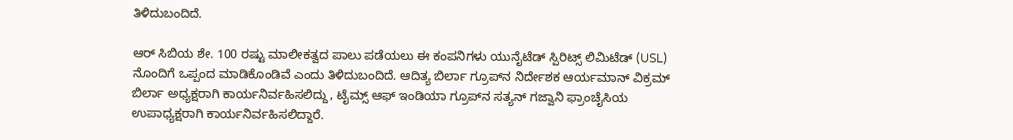ತಿಳಿದುಬಂದಿದೆ.

ಆರ್ ಸಿಬಿಯ ಶೇ. 100 ರಷ್ಟು ಮಾಲೀಕತ್ವದ ಪಾಲು ಪಡೆಯಲು ಈ ಕಂಪನಿಗಳು ಯುನೈಟೆಡ್ ಸ್ಪಿರಿಟ್ಸ್ ಲಿಮಿಟೆಡ್ (USL) ನೊಂದಿಗೆ ಒಪ್ಪಂದ ಮಾಡಿಕೊಂಡಿವೆ ಎಂದು ತಿಳಿದುಬಂದಿದೆ. ಆದಿತ್ಯ ಬಿರ್ಲಾ ಗ್ರೂಪ್‌ನ ನಿರ್ದೇಶಕ ಆರ್ಯಮಾನ್ ವಿಕ್ರಮ್ ಬಿರ್ಲಾ ಅಧ್ಯಕ್ಷರಾಗಿ ಕಾರ್ಯನಿರ್ವಹಿಸಲಿದ್ದು, ಟೈಮ್ಸ್ ಆಫ್ ಇಂಡಿಯಾ ಗ್ರೂಪ್‌ನ ಸತ್ಯನ್ ಗಜ್ವಾನಿ ಫ್ರಾಂಚೈಸಿಯ ಉಪಾಧ್ಯಕ್ಷರಾಗಿ ಕಾರ್ಯನಿರ್ವಹಿಸಲಿದ್ದಾರೆ.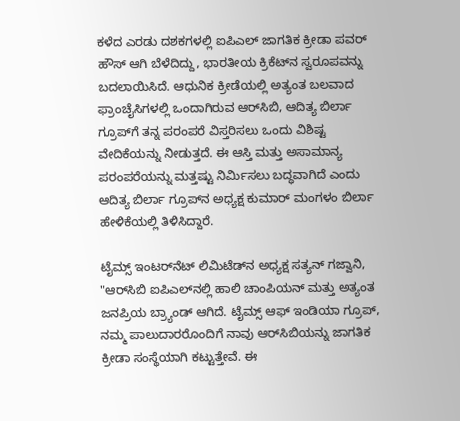ಕಳೆದ ಎರಡು ದಶಕಗಳಲ್ಲಿ ಐಪಿಎಲ್ ಜಾಗತಿಕ ಕ್ರೀಡಾ ಪವರ್ ಹೌಸ್ ಆಗಿ ಬೆಳೆದಿದ್ದು, ಭಾರತೀಯ ಕ್ರಿಕೆಟ್‌ನ ಸ್ವರೂಪವನ್ನು ಬದಲಾಯಿಸಿದೆ. ಆಧುನಿಕ ಕ್ರೀಡೆಯಲ್ಲಿ ಅತ್ಯಂತ ಬಲವಾದ ಫ್ರಾಂಚೈಸಿಗಳಲ್ಲಿ ಒಂದಾಗಿರುವ ಆರ್‌ಸಿಬಿ, ಆದಿತ್ಯ ಬಿರ್ಲಾ ಗ್ರೂಪ್‌ಗೆ ತನ್ನ ಪರಂಪರೆ ವಿಸ್ತರಿಸಲು ಒಂದು ವಿಶಿಷ್ಟ ವೇದಿಕೆಯನ್ನು ನೀಡುತ್ತದೆ. ಈ ಆಸ್ತಿ ಮತ್ತು ಅಸಾಮಾನ್ಯ ಪರಂಪರೆಯನ್ನು ಮತ್ತಷ್ಟು ನಿರ್ಮಿಸಲು ಬದ್ಧವಾಗಿದೆ ಎಂದು ಆದಿತ್ಯ ಬಿರ್ಲಾ ಗ್ರೂಪ್‌ನ ಅಧ್ಯಕ್ಷ ಕುಮಾರ್ ಮಂಗಳಂ ಬಿರ್ಲಾ ಹೇಳಿಕೆಯಲ್ಲಿ ತಿಳಿಸಿದ್ದಾರೆ.

ಟೈಮ್ಸ್ ಇಂಟರ್‌ನೆಟ್ ಲಿಮಿಟೆಡ್‌ನ ಅಧ್ಯಕ್ಷ ಸತ್ಯನ್ ಗಜ್ವಾನಿ, "ಆರ್‌ಸಿಬಿ ಐಪಿಎಲ್‌ನಲ್ಲಿ ಹಾಲಿ ಚಾಂಪಿಯನ್ ಮತ್ತು ಅತ್ಯಂತ ಜನಪ್ರಿಯ ಬ್ರ್ಯಾಂಡ್ ಆಗಿದೆ. ಟೈಮ್ಸ್ ಆಫ್ ಇಂಡಿಯಾ ಗ್ರೂಪ್, ನಮ್ಮ ಪಾಲುದಾರರೊಂದಿಗೆ ನಾವು ಆರ್‌ಸಿಬಿಯನ್ನು ಜಾಗತಿಕ ಕ್ರೀಡಾ ಸಂಸ್ಥೆಯಾಗಿ ಕಟ್ಟುತ್ತೇವೆ. ಈ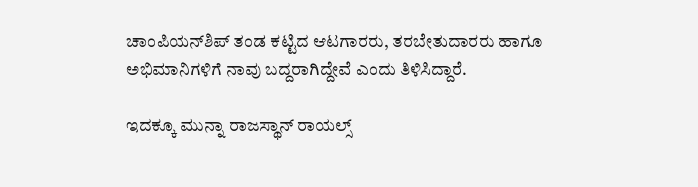ಚಾಂಪಿಯನ್‌ಶಿಪ್ ತಂಡ ಕಟ್ಟಿದ ಆಟಗಾರರು, ತರಬೇತುದಾರರು ಹಾಗೂ ಅಭಿಮಾನಿಗಳಿಗೆ ನಾವು ಬದ್ದರಾಗಿದ್ದೇವೆ ಎಂದು ತಿಳಿಸಿದ್ದಾರೆ.

ಇದಕ್ಕೂ ಮುನ್ನಾ ರಾಜಸ್ಥಾನ್ ರಾಯಲ್ಸ್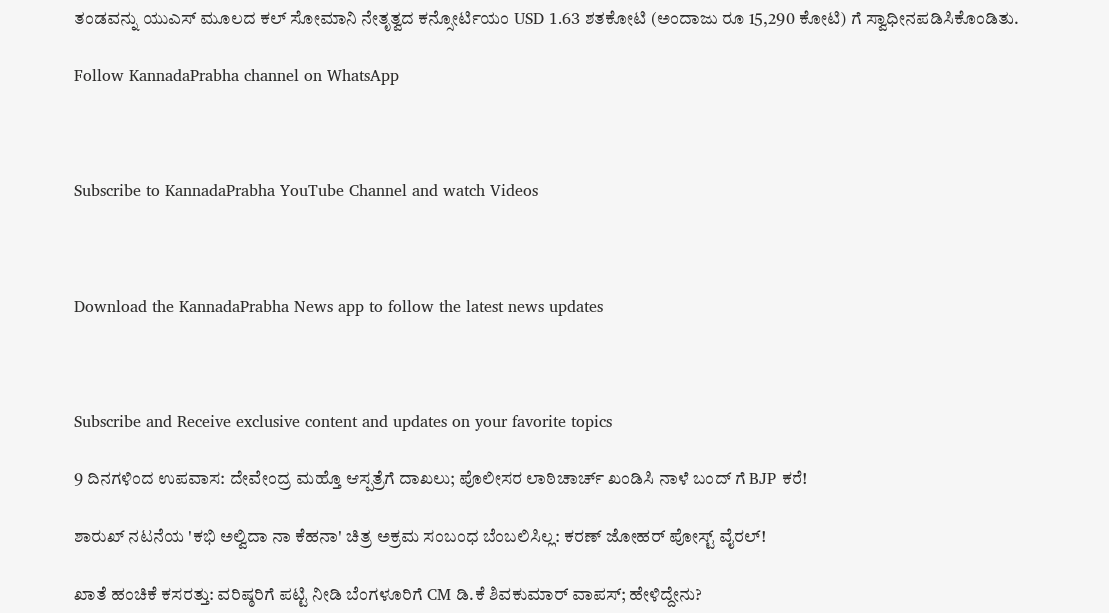ತಂಡವನ್ನು ಯುಎಸ್ ಮೂಲದ ಕಲ್ ಸೋಮಾನಿ ನೇತೃತ್ವದ ಕನ್ಸೋರ್ಟಿಯಂ USD 1.63 ಶತಕೋಟಿ (ಅಂದಾಜು ರೂ 15,290 ಕೋಟಿ) ಗೆ ಸ್ವಾಧೀನಪಡಿಸಿಕೊಂಡಿತು.

Follow KannadaPrabha channel on WhatsApp



Subscribe to KannadaPrabha YouTube Channel and watch Videos



Download the KannadaPrabha News app to follow the latest news updates



Subscribe and Receive exclusive content and updates on your favorite topics

9 ದಿನಗಳಿಂದ ಉಪವಾಸ: ದೇವೇಂದ್ರ ಮಹ್ತೊ ಆಸ್ಪತ್ರೆಗೆ ದಾಖಲು; ಪೊಲೀಸರ ಲಾಠಿಚಾರ್ಚ್ ಖಂಡಿಸಿ ನಾಳೆ ಬಂದ್ ಗೆ BJP ಕರೆ!

ಶಾರುಖ್ ನಟನೆಯ 'ಕಭಿ ಅಲ್ವಿದಾ ನಾ ಕೆಹನಾ' ಚಿತ್ರ ಅಕ್ರಮ ಸಂಬಂಧ ಬೆಂಬಲಿಸಿಲ್ಲ: ಕರಣ್ ಜೋಹರ್ ಪೋಸ್ಟ್ ವೈರಲ್!

ಖಾತೆ ಹಂಚಿಕೆ ಕಸರತ್ತು: ವರಿಷ್ಠರಿಗೆ ಪಟ್ಟಿ ನೀಡಿ ಬೆಂಗಳೂರಿಗೆ CM ಡಿ.ಕೆ ಶಿವಕುಮಾರ್ ವಾಪಸ್; ಹೇಳಿದ್ದೇನು?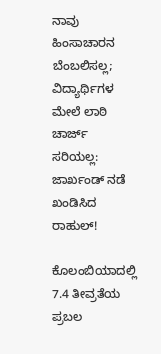ನಾವು ಹಿಂಸಾಚಾರನ ಬೆಂಬಲಿಸಲ್ಲ; ವಿದ್ಯಾರ್ಥಿಗಳ ಮೇಲೆ ಲಾಠಿ ಚಾರ್ಜ್‌ ಸರಿಯಲ್ಲ: ಜಾರ್ಖಂಡ್ ನಡೆ ಖಂಡಿಸಿದ ರಾಹುಲ್!

ಕೊಲಂಬಿಯಾದಲ್ಲಿ 7.4 ತೀವ್ರತೆಯ ಪ್ರಬಲ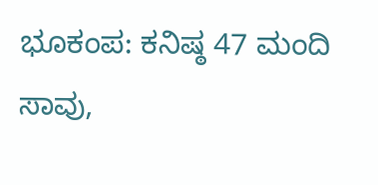ಭೂಕಂಪ: ಕನಿಷ್ಠ 47 ಮಂದಿ ಸಾವು,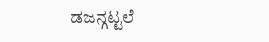ಡಜನ್ಗಟ್ಟಲೆ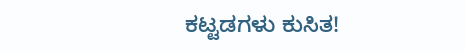ಕಟ್ಟಡಗಳು ಕುಸಿತ!